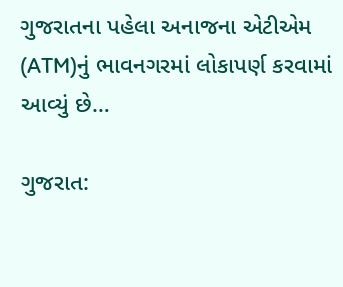ગુજરાતના પહેલા અનાજના એટીએમ (ATM)નું ભાવનગરમાં લોકાપર્ણ કરવામાં આવ્યું છે…

ગુજરાત: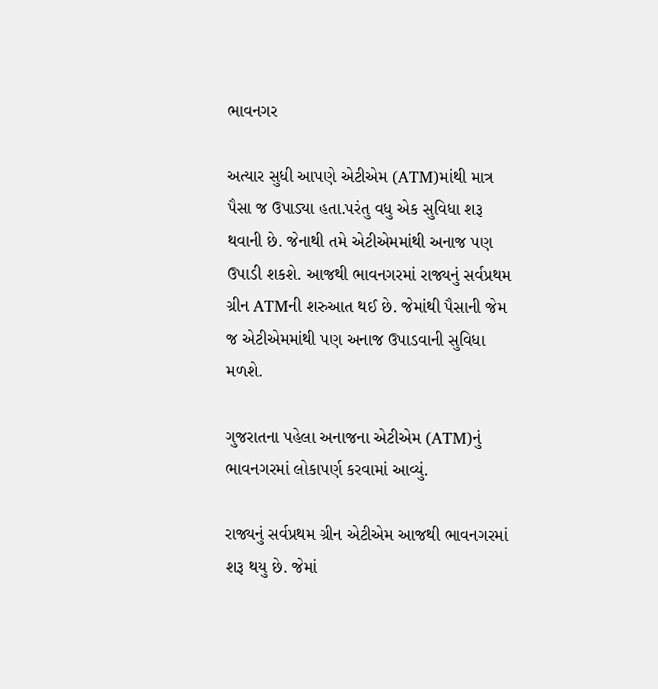ભાવનગર

અત્યાર સુધી આપણે એટીએમ (ATM)માંથી માત્ર પૈસા જ ઉપાડ્યા હતા.પરંતુ વધુ એક સુવિધા શરૂ થવાની છે. જેનાથી તમે એટીએમમાંથી અનાજ પણ ઉપાડી શકશે. આજથી ભાવનગરમાં રાજ્યનું સર્વપ્રથમ ગ્રીન ATMની શરુઆત થઈ છે. જેમાંથી પૈસાની જેમ જ એટીએમમાંથી પણ અનાજ ઉપાડવાની સુવિધા મળશે.

ગુજરાતના પહેલા અનાજના એટીએમ (ATM)નું ભાવનગરમાં લોકાપર્ણ કરવામાં આવ્યું.

રાજ્યનું સર્વપ્રથમ ગ્રીન એટીએમ આજથી ભાવનગરમાં શરૂ થયુ છે. જેમાં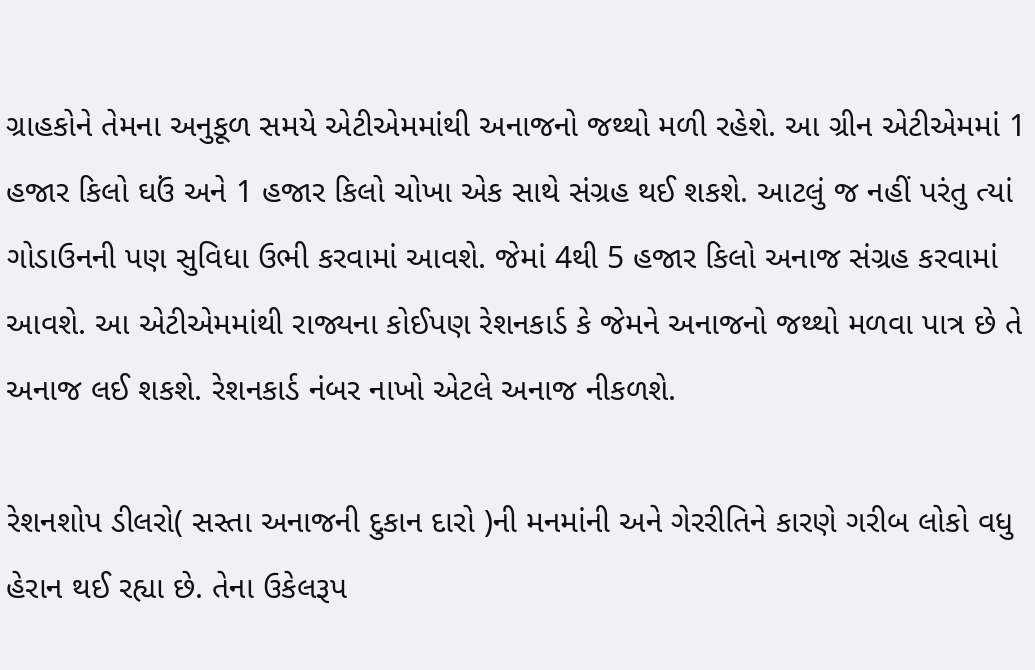ગ્રાહકોને તેમના અનુકૂળ સમયે એટીએમમાંથી અનાજનો જથ્થો મળી રહેશે. આ ગ્રીન એટીએમમાં 1 હજાર કિલો ઘઉં અને 1 હજાર કિલો ચોખા એક સાથે સંગ્રહ થઈ શકશે. આટલું જ નહીં પરંતુ ત્યાં ગોડાઉનની પણ સુવિધા ઉભી કરવામાં આવશે. જેમાં 4થી 5 હજાર કિલો અનાજ સંગ્રહ કરવામાં આવશે. આ એટીએમમાંથી રાજ્યના કોઈપણ રેશનકાર્ડ કે જેમને અનાજનો જથ્થો મળવા પાત્ર છે તે અનાજ લઈ શકશે. રેશનકાર્ડ નંબર નાખો એટલે અનાજ નીકળશે.

રેશનશોપ ડીલરો( સસ્તા અનાજની દુકાન દારો )ની મનમાંની અને ગેરરીતિને કારણે ગરીબ લોકો વધુ હેરાન થઈ રહ્યા છે. તેના ઉકેલરૂપ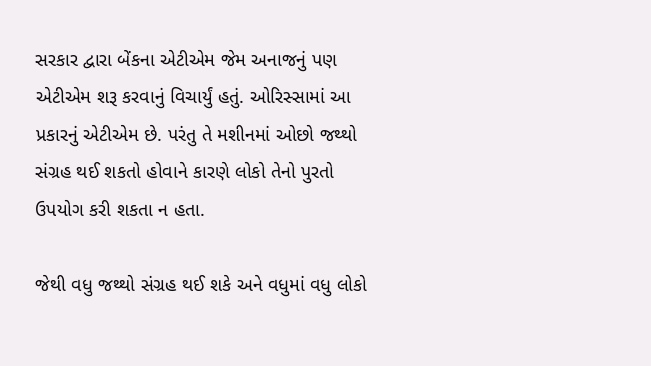સરકાર દ્વારા બેંકના એટીએમ જેમ અનાજનું પણ એટીએમ શરૂ કરવાનું વિચાર્યું હતું. ઓરિસ્સામાં આ પ્રકારનું એટીએમ છે. પરંતુ તે મશીનમાં ઓછો જથ્થો સંગ્રહ થઈ શકતો હોવાને કારણે લોકો તેનો પુરતો ઉપયોગ કરી શકતા ન હતા.

જેથી વધુ જથ્થો સંગ્રહ થઈ શકે અને વધુમાં વધુ લોકો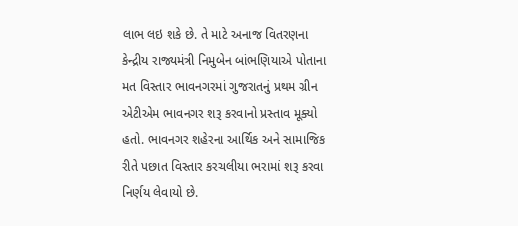લાભ લઇ શકે છે. તે માટે અનાજ વિતરણના કેન્દ્રીય રાજ્યમંત્રી નિમુબેન બાંભણિયાએ પોતાના મત વિસ્તાર ભાવનગરમાં ગુજરાતનું પ્રથમ ગ્રીન એટીએમ ભાવનગર શરૂ કરવાનો પ્રસ્તાવ મૂક્યો હતો. ભાવનગર શહેરના આર્થિક અને સામાજિક રીતે પછાત વિસ્તાર કરચલીયા ભરામાં શરૂ કરવા નિર્ણય લેવાયો છે.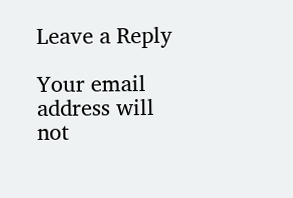Leave a Reply

Your email address will not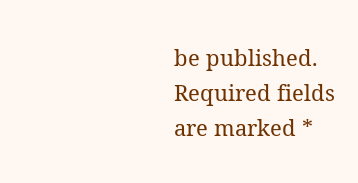be published. Required fields are marked *